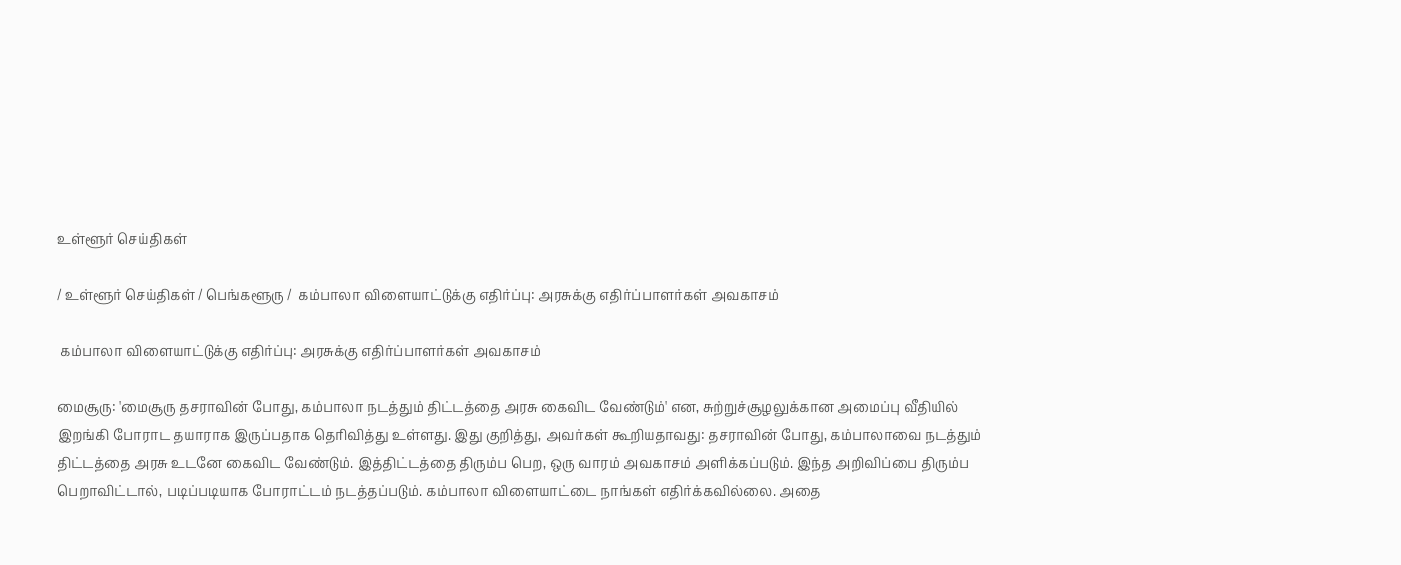உள்ளூர் செய்திகள்

/ உள்ளூர் செய்திகள் / பெங்களூரு /  கம்பாலா விளையாட்டுக்கு எதிர்ப்பு: அரசுக்கு எதிர்ப்பாளர்கள் அவகாசம்

 கம்பாலா விளையாட்டுக்கு எதிர்ப்பு: அரசுக்கு எதிர்ப்பாளர்கள் அவகாசம்

மைசூரு: 'மைசூரு தசராவின் போது, கம்பாலா நடத்தும் திட்டத்தை அரசு கைவிட வேண்டும்' என, சுற்றுச்சூழலுக்கான அமைப்பு வீதியில் இறங்கி போராட தயாராக இருப்பதாக தெரிவித்து உள்ளது. இது குறித்து, அவர்கள் கூறியதாவது: தசராவின் போது, கம்பாலாவை நடத்தும் திட்டத்தை அரசு உடனே கைவிட வேண்டும். இத்திட்டத்தை திரும்ப பெற, ஒரு வாரம் அவகாசம் அளிக்கப்படும். இந்த அறிவிப்பை திரும்ப பெறாவிட்டால், படிப்படியாக போராட்டம் நடத்தப்படும். கம்பாலா விளையாட்டை நாங்கள் எதிர்க்கவில்லை. அதை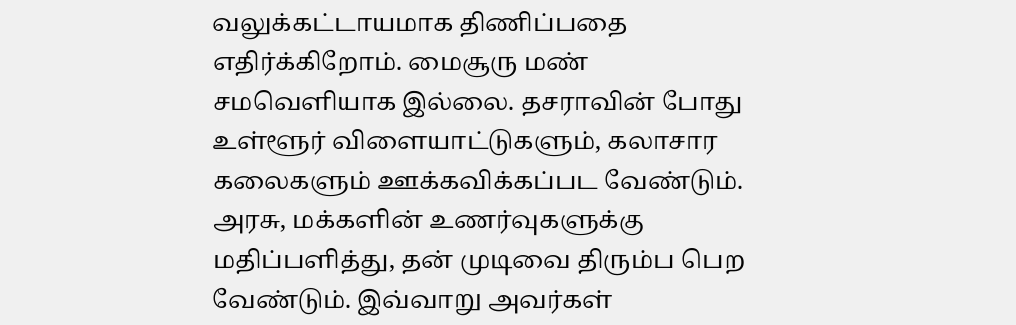வலுக்கட்டாயமாக திணிப்பதை எதிர்க்கிறோம். மைசூரு மண் சமவெளியாக இல்லை. தசராவின் போது உள்ளூர் விளையாட்டுகளும், கலாசார கலைகளும் ஊக்கவிக்கப்பட வேண்டும். அரசு, மக்களின் உணர்வுகளுக்கு மதிப்பளித்து, தன் முடிவை திரும்ப பெற வேண்டும். இவ்வாறு அவர்கள்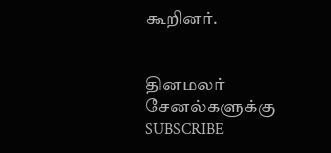கூறினர்.


தினமலர் சேனல்களுக்கு SUBSCRIBE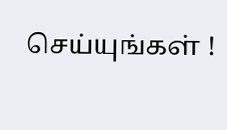செய்யுங்கள் !